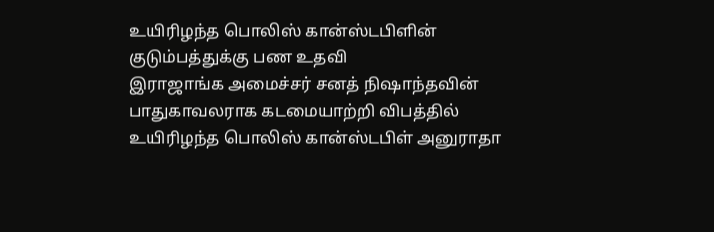உயிரிழந்த பொலிஸ் கான்ஸ்டபிளின் குடும்பத்துக்கு பண உதவி
இராஜாங்க அமைச்சர் சனத் நிஷாந்தவின் பாதுகாவலராக கடமையாற்றி விபத்தில் உயிரிழந்த பொலிஸ் கான்ஸ்டபிள் அனுராதா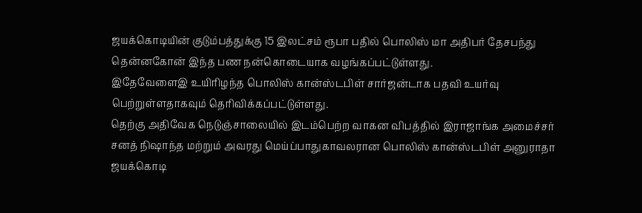ஜயக்கொடியின் குடும்பத்துக்கு 15 இலட்சம் ரூபா பதில் பொலிஸ் மா அதிபர் தேசபந்து தென்னகோன் இந்த பண நன்கொடையாக வழங்கப்பட்டுள்ளது.
இதேவேளைஇ உயிரிழந்த பொலிஸ் கான்ஸ்டபிள் சார்ஜன்டாக பதவி உயர்வு பெற்றுள்ளதாகவும் தெரிவிக்கப்பட்டுள்ளது.
தெற்கு அதிவேக நெடுஞ்சாலையில் இடம்பெற்ற வாகன விபத்தில் இராஜாங்க அமைச்சர் சனத் நிஷாந்த மற்றும் அவரது மெய்ப்பாதுகாவலரான பொலிஸ் கான்ஸ்டபிள் அனுராதா ஜயக்கொடி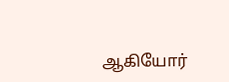ஆகியோர்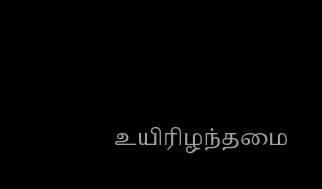உயிரிழந்தமை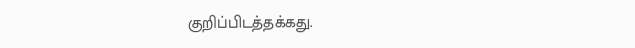குறிப்பிடத்தக்கது.